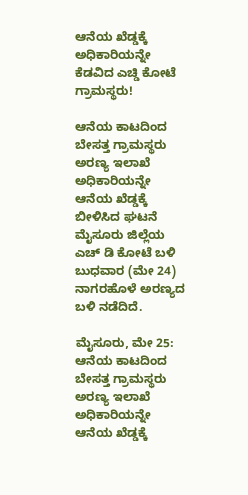ಆನೆಯ ಖೆಡ್ಡಕ್ಕೆ ಅಧಿಕಾರಿಯನ್ನೇ ಕೆಡವಿದ ಎಚ್ಡಿ ಕೋಟೆ ಗ್ರಾಮಸ್ಥರು!

ಆನೆಯ ಕಾಟದಿಂದ ಬೇಸತ್ತ ಗ್ರಾಮಸ್ಥರು ಅರಣ್ಯ ಇಲಾಖೆ ಅಧಿಕಾರಿಯನ್ನೇ ಆನೆಯ ಖೆಡ್ಡಕ್ಕೆ ಬೀಳಿಸಿದ ಘಟನೆ ಮೈಸೂರು ಜಿಲ್ಲೆಯ ಎಚ್ ಡಿ ಕೋಟೆ ಬಳಿ ಬುಧವಾರ (ಮೇ 24) ನಾಗರಹೊಳೆ ಅರಣ್ಯದ ಬಳಿ ನಡೆದಿದೆ.

ಮೈಸೂರು, ಮೇ 25: ಆನೆಯ ಕಾಟದಿಂದ ಬೇಸತ್ತ ಗ್ರಾಮಸ್ಥರು ಅರಣ್ಯ ಇಲಾಖೆ ಅಧಿಕಾರಿಯನ್ನೇ ಆನೆಯ ಖೆಡ್ಡಕ್ಕೆ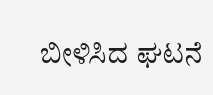ಬೀಳಿಸಿದ ಘಟನೆ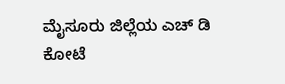ಮೈಸೂರು ಜಿಲ್ಲೆಯ ಎಚ್ ಡಿ ಕೋಟೆ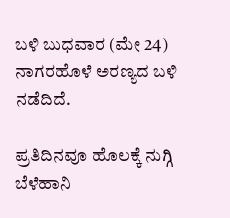ಬಳಿ ಬುಧವಾರ (ಮೇ 24) ನಾಗರಹೊಳೆ ಅರಣ್ಯದ ಬಳಿ ನಡೆದಿದೆ.

ಪ್ರತಿದಿನವೂ ಹೊಲಕ್ಕೆ ನುಗ್ಗಿ ಬೆಳೆಹಾನಿ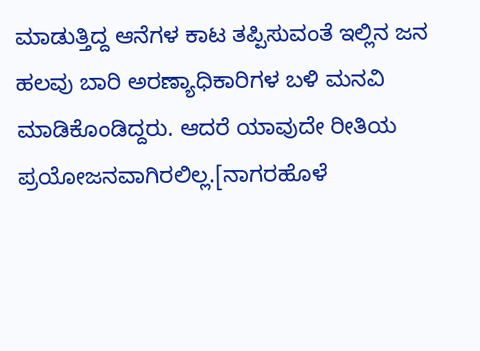ಮಾಡುತ್ತಿದ್ದ ಆನೆಗಳ ಕಾಟ ತಪ್ಪಿಸುವಂತೆ ಇಲ್ಲಿನ ಜನ ಹಲವು ಬಾರಿ ಅರಣ್ಯಾಧಿಕಾರಿಗಳ ಬಳಿ ಮನವಿ ಮಾಡಿಕೊಂಡಿದ್ದರು. ಆದರೆ ಯಾವುದೇ ರೀತಿಯ ಪ್ರಯೋಜನವಾಗಿರಲಿಲ್ಲ.[ನಾಗರಹೊಳೆ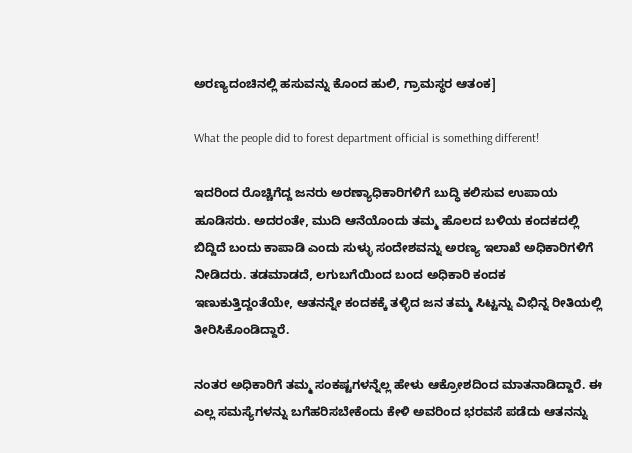ಅರಣ್ಯದಂಚಿನಲ್ಲಿ ಹಸುವನ್ನು ಕೊಂದ ಹುಲಿ, ಗ್ರಾಮಸ್ಥರ ಆತಂಕ]

What the people did to forest department official is something different!

ಇದರಿಂದ ರೊಚ್ಚಿಗೆದ್ದ ಜನರು ಅರಣ್ಯಾಧಿಕಾರಿಗಳಿಗೆ ಬುದ್ಧಿ ಕಲಿಸುವ ಉಪಾಯ ಹೂಡಿಸರು. ಅದರಂತೇ, ಮುದಿ ಆನೆಯೊಂದು ತಮ್ಮ ಹೊಲದ ಬಳಿಯ ಕಂದಕದಲ್ಲಿ ಬಿದ್ದಿದೆ ಬಂದು ಕಾಪಾಡಿ ಎಂದು ಸುಳ್ಳು ಸಂದೇಶವನ್ನು ಅರಣ್ಯ ಇಲಾಖೆ ಅಧಿಕಾರಿಗಳಿಗೆ ನೀಡಿದರು. ತಡಮಾಡದೆ, ಲಗುಬಗೆಯಿಂದ ಬಂದ ಅಧಿಕಾರಿ ಕಂದಕ ಇಣುಕುತ್ತಿದ್ದಂತೆಯೇ, ಆತನನ್ನೇ ಕಂದಕಕ್ಕೆ ತಳ್ಳಿದ ಜನ ತಮ್ಮ ಸಿಟ್ಟನ್ನು ವಿಭಿನ್ನ ರೀತಿಯಲ್ಲಿ ತೀರಿಸಿಕೊಂಡಿದ್ದಾರೆ.

ನಂತರ ಅಧಿಕಾರಿಗೆ ತಮ್ಮ ಸಂಕಷ್ಟಗಳನ್ನೆಲ್ಲ ಹೇಳು ಆಕ್ರೋಶದಿಂದ ಮಾತನಾಡಿದ್ದಾರೆ. ಈ ಎಲ್ಲ ಸಮಸ್ಯೆಗಳನ್ನು ಬಗೆಹರಿಸಬೇಕೆಂದು ಕೇಳಿ ಅವರಿಂದ ಭರವಸೆ ಪಡೆದು ಆತನನ್ನು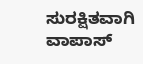ಸುರಕ್ಷಿತವಾಗಿ ವಾಪಾಸ್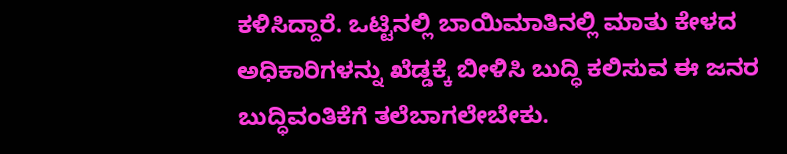ಕಳಿಸಿದ್ದಾರೆ. ಒಟ್ಟಿನಲ್ಲಿ ಬಾಯಿಮಾತಿನಲ್ಲಿ ಮಾತು ಕೇಳದ ಅಧಿಕಾರಿಗಳನ್ನು ಖೆಡ್ಡಕ್ಕೆ ಬೀಳಿಸಿ ಬುದ್ಧಿ ಕಲಿಸುವ ಈ ಜನರ ಬುದ್ಧಿವಂತಿಕೆಗೆ ತಲೆಬಾಗಲೇಬೇಕು.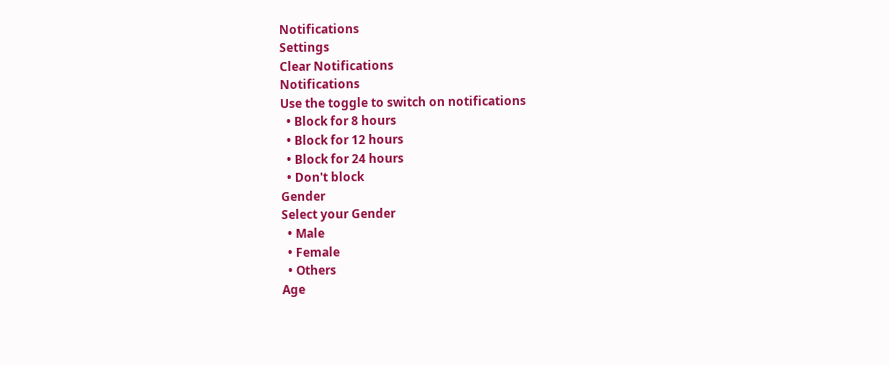Notifications
Settings
Clear Notifications
Notifications
Use the toggle to switch on notifications
  • Block for 8 hours
  • Block for 12 hours
  • Block for 24 hours
  • Don't block
Gender
Select your Gender
  • Male
  • Female
  • Others
Age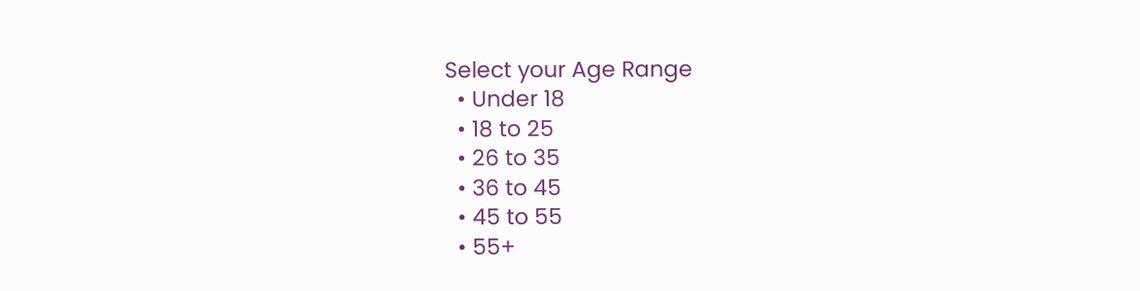Select your Age Range
  • Under 18
  • 18 to 25
  • 26 to 35
  • 36 to 45
  • 45 to 55
  • 55+